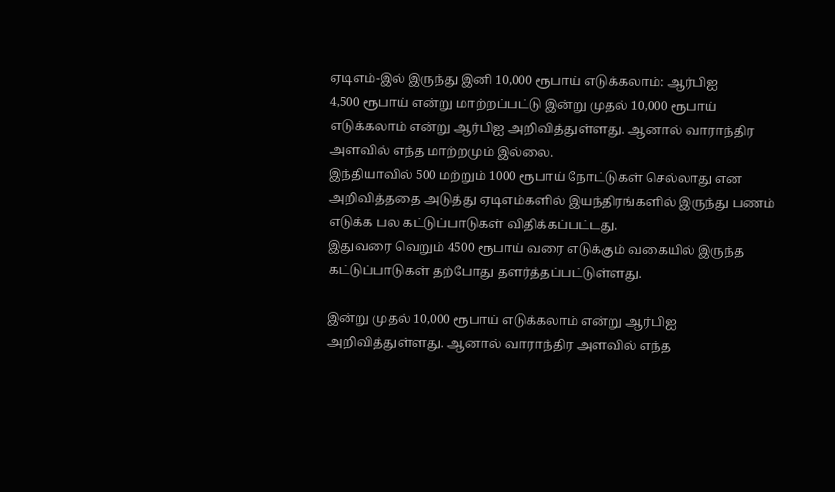ஏடிஎம்-இல் இருந்து இனி 10,000 ரூபாய் எடுக்கலாம்: ஆர்பிஐ
4,500 ரூபாய் என்று மாற்றப்பட்டு இன்று முதல் 10,000 ரூபாய் எடுக்கலாம் என்று ஆர்பிஐ அறிவித்துள்ளது. ஆனால் வாராந்திர அளவில் எந்த மாற்றமும் இல்லை.
இந்தியாவில் 500 மற்றும் 1000 ரூபாய் நோட்டுகள் செல்லாது என அறிவித்ததை அடுத்து ஏடிஎம்களில் இயந்திரங்களில் இருந்து பணம் எடுக்க பல கட்டுப்பாடுகள் விதிக்கப்பட்டது.
இதுவரை வெறும் 4500 ரூபாய் வரை எடுக்கும் வகையில் இருந்த கட்டுப்பாடுகள் தற்போது தளர்த்தப்பட்டுள்ளது.

இன்று முதல் 10,000 ரூபாய் எடுக்கலாம் என்று ஆர்பிஐ அறிவித்துள்ளது. ஆனால் வாராந்திர அளவில் எந்த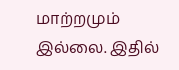மாற்றமும் இல்லை. இதில்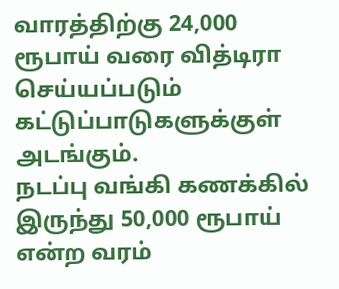வாரத்திற்கு 24,000 ரூபாய் வரை வித்டிரா செய்யப்படும் கட்டுப்பாடுகளுக்குள் அடங்கும்.
நடப்பு வங்கி கணக்கில் இருந்து 50,000 ரூபாய் என்ற வரம்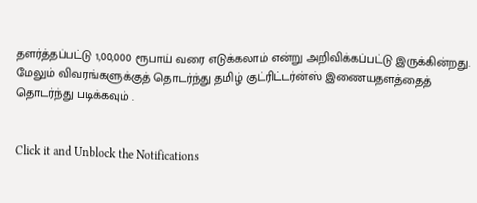தளர்த்தப்பட்டு 1,00,000 ரூபாய் வரை எடுக்கலாம் என்று அறிவிக்கப்பட்டு இருக்கின்றது.
மேலும் விவரங்களுக்குத் தொடர்ந்து தமிழ் குட்ரிட்டர்ன்ஸ் இணையதளத்தைத் தொடர்ந்து படிக்கவும் .


Click it and Unblock the Notifications